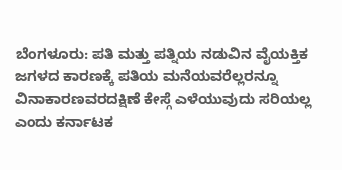ಬೆಂಗಳೂರು: ಪತಿ ಮತ್ತು ಪತ್ನಿಯ ನಡುವಿನ ವೈಯಕ್ತಿಕ ಜಗಳದ ಕಾರಣಕ್ಕೆ ಪತಿಯ ಮನೆಯವರೆಲ್ಲರನ್ನೂ ವಿನಾಕಾರಣವರದಕ್ಷಿಣೆ ಕೇಸ್ಗೆ ಎಳೆಯುವುದು ಸರಿಯಲ್ಲ ಎಂದು ಕರ್ನಾಟಕ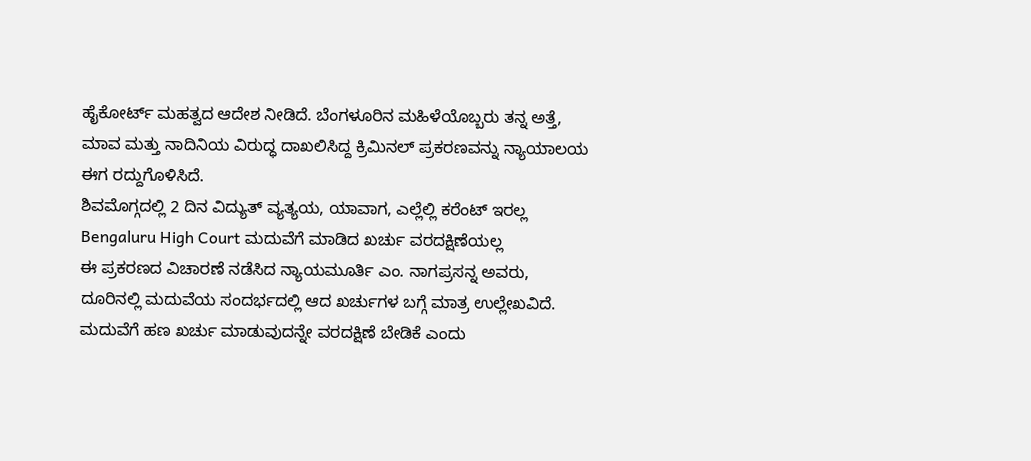ಹೈಕೋರ್ಟ್ ಮಹತ್ವದ ಆದೇಶ ನೀಡಿದೆ. ಬೆಂಗಳೂರಿನ ಮಹಿಳೆಯೊಬ್ಬರು ತನ್ನ ಅತ್ತೆ, ಮಾವ ಮತ್ತು ನಾದಿನಿಯ ವಿರುದ್ಧ ದಾಖಲಿಸಿದ್ದ ಕ್ರಿಮಿನಲ್ ಪ್ರಕರಣವನ್ನು ನ್ಯಾಯಾಲಯ ಈಗ ರದ್ದುಗೊಳಿಸಿದೆ.
ಶಿವಮೊಗ್ಗದಲ್ಲಿ 2 ದಿನ ವಿದ್ಯುತ್ ವ್ಯತ್ಯಯ, ಯಾವಾಗ, ಎಲ್ಲೆಲ್ಲಿ ಕರೆಂಟ್ ಇರಲ್ಲ
Bengaluru High Court ಮದುವೆಗೆ ಮಾಡಿದ ಖರ್ಚು ವರದಕ್ಷಿಣೆಯಲ್ಲ
ಈ ಪ್ರಕರಣದ ವಿಚಾರಣೆ ನಡೆಸಿದ ನ್ಯಾಯಮೂರ್ತಿ ಎಂ. ನಾಗಪ್ರಸನ್ನ ಅವರು, ದೂರಿನಲ್ಲಿ ಮದುವೆಯ ಸಂದರ್ಭದಲ್ಲಿ ಆದ ಖರ್ಚುಗಳ ಬಗ್ಗೆ ಮಾತ್ರ ಉಲ್ಲೇಖವಿದೆ. ಮದುವೆಗೆ ಹಣ ಖರ್ಚು ಮಾಡುವುದನ್ನೇ ವರದಕ್ಷಿಣೆ ಬೇಡಿಕೆ ಎಂದು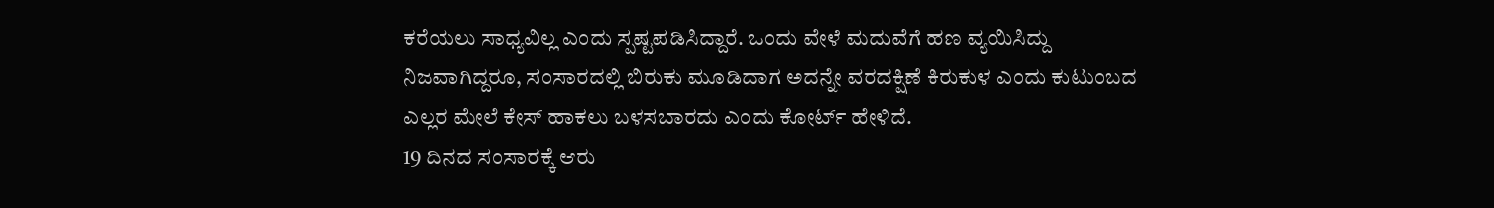ಕರೆಯಲು ಸಾಧ್ಯವಿಲ್ಲ ಎಂದು ಸ್ಪಷ್ಟಪಡಿಸಿದ್ದಾರೆ. ಒಂದು ವೇಳೆ ಮದುವೆಗೆ ಹಣ ವ್ಯಯಿಸಿದ್ದು ನಿಜವಾಗಿದ್ದರೂ, ಸಂಸಾರದಲ್ಲಿ ಬಿರುಕು ಮೂಡಿದಾಗ ಅದನ್ನೇ ವರದಕ್ಷಿಣೆ ಕಿರುಕುಳ ಎಂದು ಕುಟುಂಬದ ಎಲ್ಲರ ಮೇಲೆ ಕೇಸ್ ಹಾಕಲು ಬಳಸಬಾರದು ಎಂದು ಕೋರ್ಟ್ ಹೇಳಿದೆ.
19 ದಿನದ ಸಂಸಾರಕ್ಕೆ ಆರು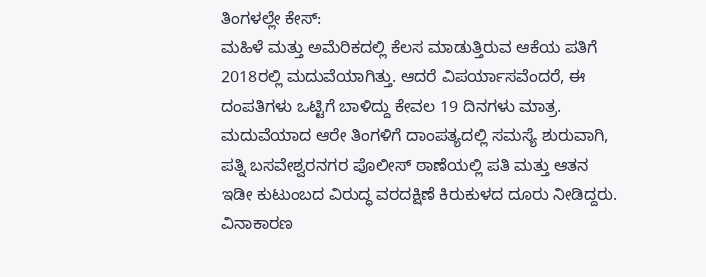ತಿಂಗಳಲ್ಲೇ ಕೇಸ್:
ಮಹಿಳೆ ಮತ್ತು ಅಮೆರಿಕದಲ್ಲಿ ಕೆಲಸ ಮಾಡುತ್ತಿರುವ ಆಕೆಯ ಪತಿಗೆ 2018ರಲ್ಲಿ ಮದುವೆಯಾಗಿತ್ತು. ಆದರೆ ವಿಪರ್ಯಾಸವೆಂದರೆ, ಈ ದಂಪತಿಗಳು ಒಟ್ಟಿಗೆ ಬಾಳಿದ್ದು ಕೇವಲ 19 ದಿನಗಳು ಮಾತ್ರ. ಮದುವೆಯಾದ ಆರೇ ತಿಂಗಳಿಗೆ ದಾಂಪತ್ಯದಲ್ಲಿ ಸಮಸ್ಯೆ ಶುರುವಾಗಿ, ಪತ್ನಿ ಬಸವೇಶ್ವರನಗರ ಪೊಲೀಸ್ ಠಾಣೆಯಲ್ಲಿ ಪತಿ ಮತ್ತು ಆತನ ಇಡೀ ಕುಟುಂಬದ ವಿರುದ್ಧ ವರದಕ್ಷಿಣೆ ಕಿರುಕುಳದ ದೂರು ನೀಡಿದ್ದರು.
ವಿನಾಕಾರಣ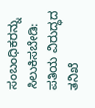ಸಂಬಂಧಿಕರನ್ನು ಸಿಲುಕಿಸಬೇಡಿ:
ಪತಿಯ ವಿರುದ್ಧದ ತನಿಖೆ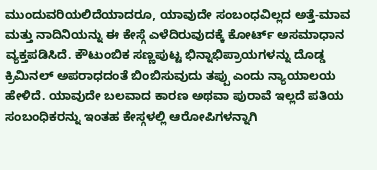ಮುಂದುವರಿಯಲಿದೆಯಾದರೂ, ಯಾವುದೇ ಸಂಬಂಧವಿಲ್ಲದ ಅತ್ತೆ-ಮಾವ ಮತ್ತು ನಾದಿನಿಯನ್ನು ಈ ಕೇಸ್ಗೆ ಎಳೆದಿರುವುದಕ್ಕೆ ಕೋರ್ಟ್ ಅಸಮಾಧಾನ ವ್ಯಕ್ತಪಡಿಸಿದೆ. ಕೌಟುಂಬಿಕ ಸಣ್ಣಪುಟ್ಟ ಭಿನ್ನಾಭಿಪ್ರಾಯಗಳನ್ನು ದೊಡ್ಡ ಕ್ರಿಮಿನಲ್ ಅಪರಾಧದಂತೆ ಬಿಂಬಿಸುವುದು ತಪ್ಪು ಎಂದು ನ್ಯಾಯಾಲಯ ಹೇಳಿದೆ. ಯಾವುದೇ ಬಲವಾದ ಕಾರಣ ಅಥವಾ ಪುರಾವೆ ಇಲ್ಲದೆ ಪತಿಯ ಸಂಬಂಧಿಕರನ್ನು ಇಂತಹ ಕೇಸ್ಗಳಲ್ಲಿ ಆರೋಪಿಗಳನ್ನಾಗಿ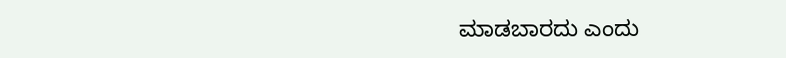ಮಾಡಬಾರದು ಎಂದು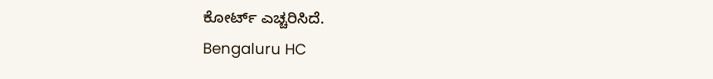ಕೋರ್ಟ್ ಎಚ್ಚರಿಸಿದೆ.
Bengaluru HC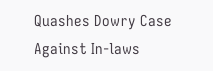Quashes Dowry Case Against In-laws